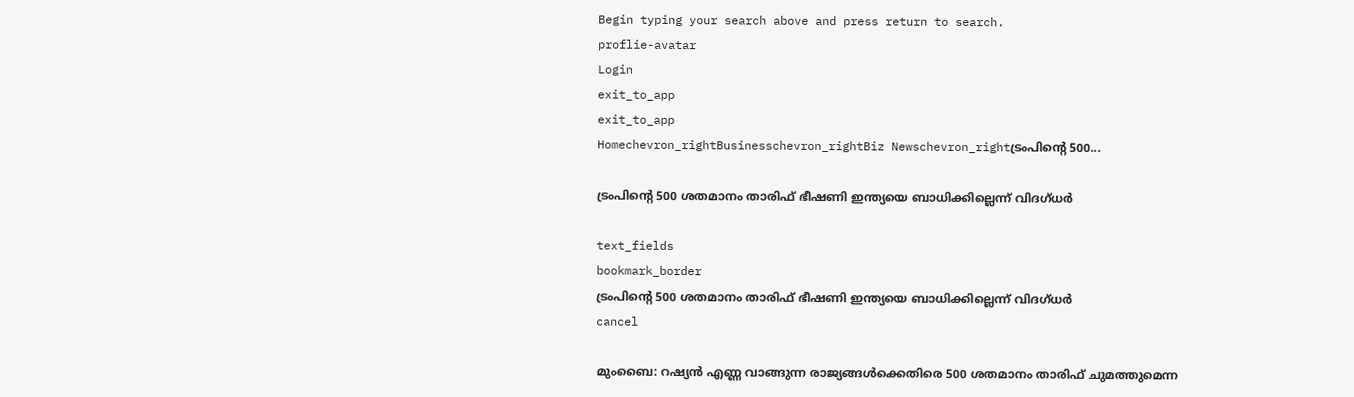Begin typing your search above and press return to search.
proflie-avatar
Login
exit_to_app
exit_to_app
Homechevron_rightBusinesschevron_rightBiz Newschevron_rightട്രംപിന്റെ 500...

ട്രംപിന്റെ 500 ശതമാനം താരിഫ് ഭീഷണി ഇന്ത്യയെ ബാധിക്കില്ലെന്ന് വിദഗ്ധർ

text_fields
bookmark_border
ട്രംപിന്റെ 500 ശതമാനം താരിഫ് ഭീഷണി ഇന്ത്യയെ ബാധിക്കില്ലെന്ന് വിദഗ്ധർ
cancel

മുംബൈ: റഷ്യൻ എണ്ണ വാങ്ങുന്ന രാജ്യങ്ങൾക്കെതിരെ 500 ശതമാനം താരിഫ് ചുമത്തുമെന്ന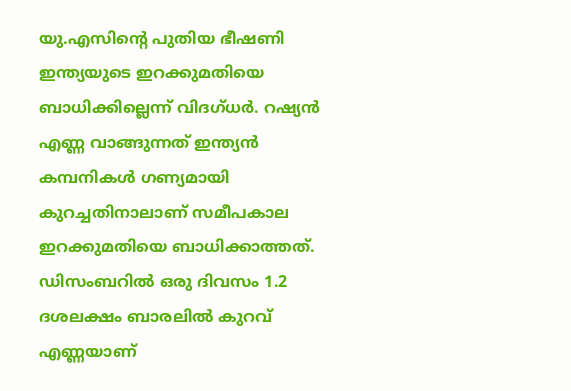യു.എസിന്റെ പുതിയ ഭീഷണി ഇന്ത്യയുടെ ഇറക്കുമതിയെ ബാധിക്കില്ലെന്ന് വിദഗ്ധർ. റഷ്യൻ എണ്ണ വാങ്ങുന്നത് ഇന്ത്യൻ കമ്പനികൾ ഗണ്യമായി കുറച്ചതിനാലാണ് സമീപകാല ഇറക്കുമതിയെ ബാധിക്കാത്തത്. ഡിസംബറിൽ ഒരു ദിവസം 1.2 ദശലക്ഷം ബാരലിൽ കുറവ് എണ്ണയാണ്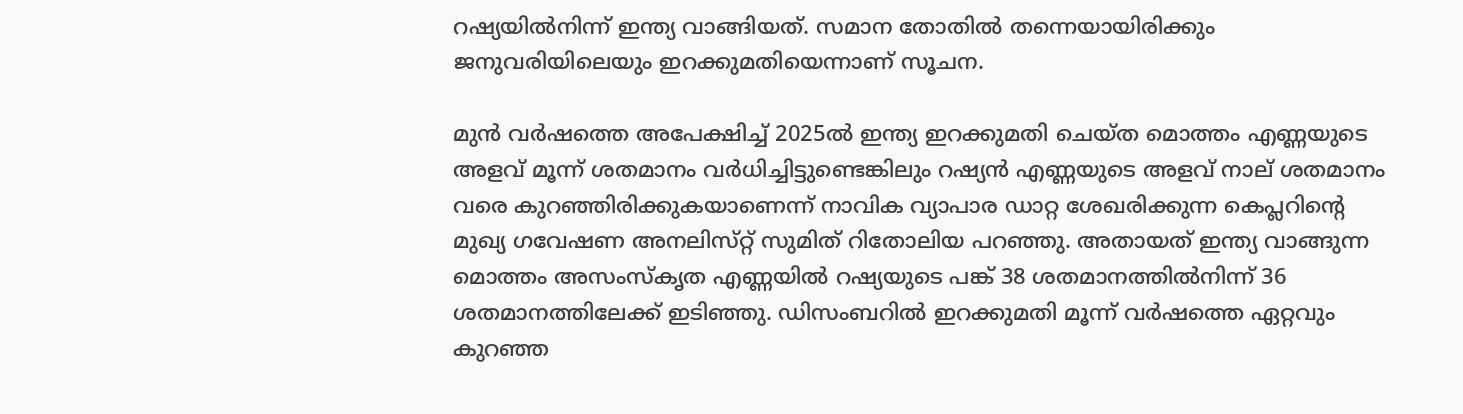റഷ്യയിൽനിന്ന് ഇന്ത്യ വാങ്ങിയത്. സമാന തോതിൽ തന്നെയായിരിക്കും ജനുവരിയിലെയും ഇറക്കുമതിയെന്നാണ് സൂചന.

മുൻ വർഷത്തെ അപേക്ഷിച്ച് 2025ൽ ഇന്ത്യ ഇറക്കുമതി ചെയ്ത മൊത്തം എണ്ണയുടെ അളവ് മൂന്ന് ശതമാനം വർധിച്ചിട്ടുണ്ടെങ്കിലും റഷ്യൻ എണ്ണയുടെ അളവ് നാല് ശതമാനം വരെ കുറഞ്ഞിരിക്കുകയാണെന്ന് നാവിക വ്യാപാര ഡാറ്റ ശേഖരിക്കുന്ന കെപ്ലറിന്റെ മുഖ്യ ഗവേഷണ അനലിസ്‍റ്റ് സുമിത് റിതോലിയ പറഞ്ഞു. അതായത് ഇന്ത്യ വാങ്ങുന്ന മൊത്തം അസംസ്കൃത എണ്ണയിൽ റഷ്യയുടെ പങ്ക് 38 ശതമാനത്തിൽനിന്ന് 36 ശതമാനത്തിലേക്ക് ഇടിഞ്ഞു. ഡിസംബറിൽ ഇറക്കുമതി മൂന്ന് വർഷത്തെ ഏറ്റവും കുറഞ്ഞ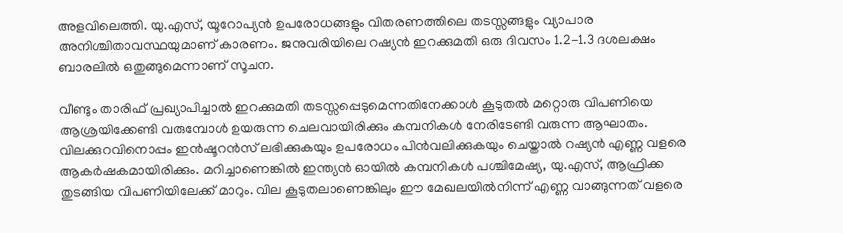അളവിലെത്തി. യു.എസ്, യൂറോപ്യൻ ഉപരോധങ്ങളും വിതരണത്തിലെ തടസ്സങ്ങളും വ്യാപാര അനിശ്ചിതാവസ്ഥയുമാണ് കാരണം. ജനുവരിയിലെ റഷ്യൻ ഇറക്കുമതി ഒരു ദിവസം 1.2-1.3 ദശലക്ഷം ബാരലിൽ ഒതുങ്ങുമെന്നാണ് സൂചന.

വീണ്ടും താരിഫ് പ്രഖ്യാപിച്ചാൽ ഇറക്കുമതി തടസ്സപ്പെടുമെന്നതിനേക്കാൾ കൂടുതൽ മറ്റൊരു വിപണിയെ ആശ്രയിക്കേണ്ടി വരുമ്പോൾ ഉയരുന്ന ചെലവായിരിക്കും കമ്പനികൾ നേരിടേണ്ടി വരുന്ന ആഘാതം. വിലക്കുറവിനൊപ്പം ഇൻഷൂറൻസ് ലഭിക്കുകയും ഉപരോധം പിൻവലിക്കുകയും ചെയ്താൽ റഷ്യൻ എണ്ണ വളരെ ആകർഷകമായിരിക്കും. മറിച്ചാണെങ്കിൽ ഇന്ത്യൻ ഓയിൽ കമ്പനികൾ പശ്ചിമേഷ്യ, യു.എസ്, ആഫ്രിക്ക തുടങ്ങിയ വിപണിയിലേക്ക് മാറും. വില കൂടുതലാണെങ്കിലും ഈ മേഖലയിൽനിന്ന് എണ്ണ വാങ്ങുന്നത് വളരെ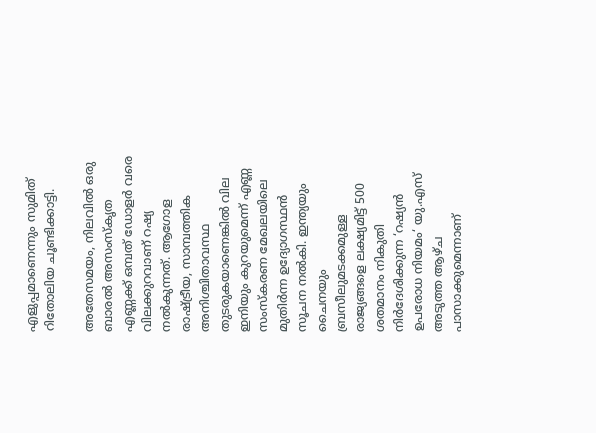എളുപ്പമാണെന്നും സുമിത് റിതോലിയ ചൂണ്ടിക്കാട്ടി.

അതേസമയം, നിലവിൽ ഒരു ബാരൽ അസംസ്കൃത എണ്ണക്ക് ഒമ്പത് ഡോളർ വരെ വിലക്കുറവാണ് റഷ്യ നൽകുന്നത്. ആഗോള രാഷ്ട്രീയ, സാമ്പത്തിക അനിശ്ചിതാവസ്ഥ തുടരുകയാണെങ്കിൽ വില ഇനിയും കുറയുമെന്ന് എണ്ണ സംസ്കരണ മേഖലയിലെ മുതിർന്ന ഉദ്യോഗസ്ഥൻ സൂചന നൽകി. ഇന്ത്യയും ചൈനയും ബ്രസീലുമടക്കമുള്ള രാജ്യങ്ങളെ ലക്ഷ്യമിട്ട് 500 ശതമാനം നികുതി നിർദേശിക്കുന്ന ‘റഷ്യൻ ഉപരോധ നിയമം‘ യു.എസ് അടുത്ത ആഴ്ച പാസാക്കുമെന്നാണ്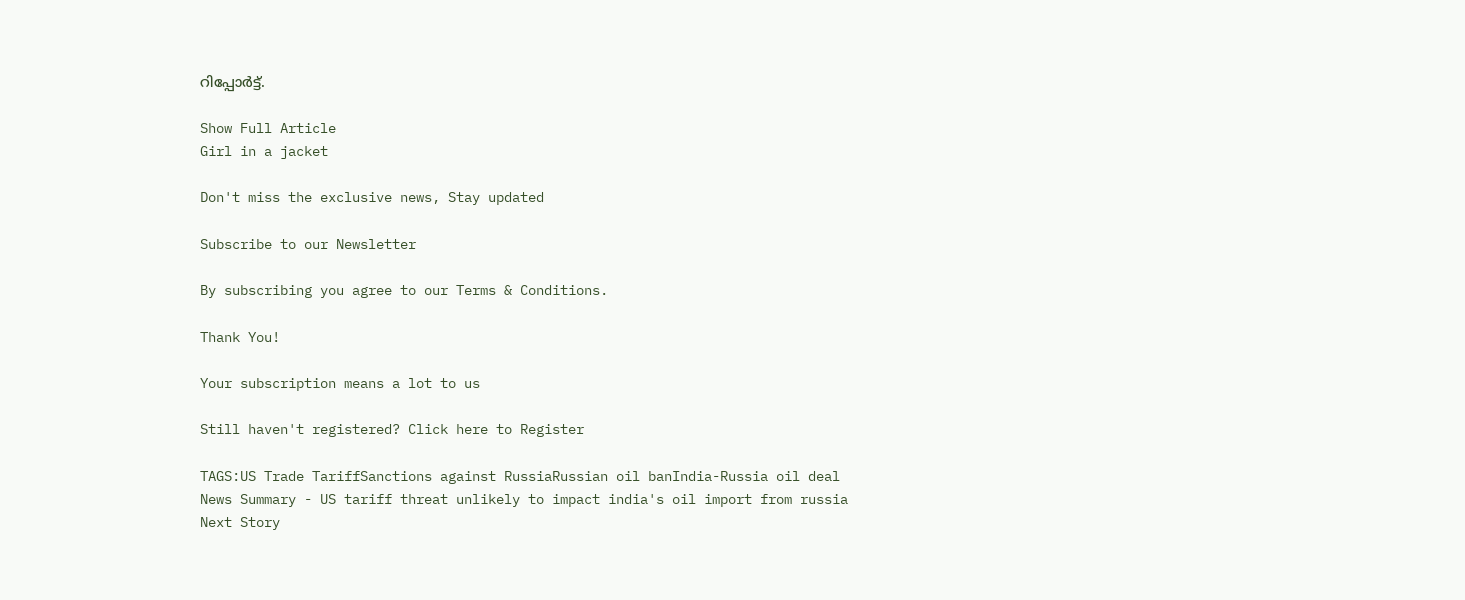റിപ്പോർട്ട്.

Show Full Article
Girl in a jacket

Don't miss the exclusive news, Stay updated

Subscribe to our Newsletter

By subscribing you agree to our Terms & Conditions.

Thank You!

Your subscription means a lot to us

Still haven't registered? Click here to Register

TAGS:US Trade TariffSanctions against RussiaRussian oil banIndia-Russia oil deal
News Summary - US tariff threat unlikely to impact india's oil import from russia
Next Story